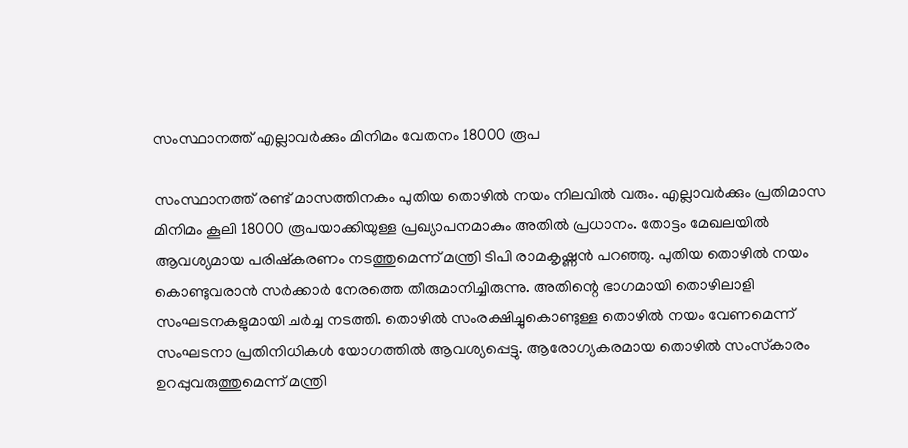സംസ്ഥാനത്ത് എല്ലാവര്‍ക്കും മിനിമം വേതനം 18000 രൂപ

സംസ്ഥാനത്ത് രണ്ട് മാസത്തിനകം പുതിയ തൊഴില്‍ നയം നിലവില്‍ വരും. എല്ലാവര്‍ക്കും പ്രതിമാസ മിനിമം കൂലി 18000 രൂപയാക്കിയുള്ള പ്രഖ്യാപനമാകും അതില്‍ പ്രധാനം. തോട്ടം മേഖലയില്‍ ആവശ്യമായ പരിഷ്‌കരണം നടത്തുമെന്ന് മന്ത്രി ടിപി രാമകൃഷ്ണന്‍ പറഞ്ഞു. പുതിയ തൊഴില്‍ നയം കൊണ്ടുവരാന്‍ സര്‍ക്കാര്‍ നേരത്തെ തീരുമാനിച്ചിരുന്നു. അതിന്റെ ഭാഗമായി തൊഴിലാളി സംഘടനകളുമായി ചര്‍ച്ച നടത്തി. തൊഴില്‍ സംരക്ഷിച്ചുകൊണ്ടുള്ള തൊഴില്‍ നയം വേണമെന്ന് സംഘടനാ പ്രതിനിധികള്‍ യോഗത്തില്‍ ആവശ്യപ്പെട്ടു. ആരോഗ്യകരമായ തൊഴില്‍ സംസ്‌കാരം ഉറപ്പുവരുത്തുമെന്ന് മന്ത്രി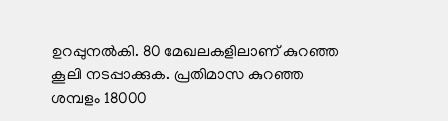ഉറപ്പുനല്‍കി. 80 മേഖലകളിലാണ് കുറഞ്ഞ കൂലി നടപ്പാക്കുക. പ്രതിമാസ കുറഞ്ഞ ശമ്പളം 18000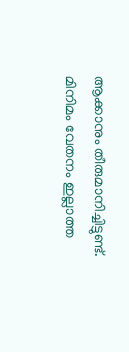ആക്കാനും തീരുമാനിച്ചിട്ടുണ്ട്. മിനിമം വേതനം ഇല്ലാത്ത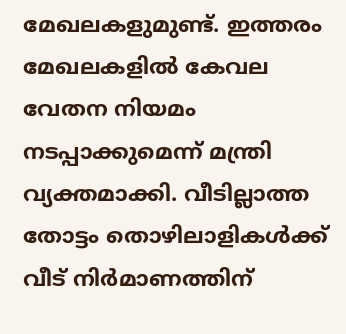മേഖലകളുമുണ്ട്. ഇത്തരം മേഖലകളില്‍ കേവല വേതന നിയമം നടപ്പാക്കുമെന്ന് മന്ത്രി വ്യക്തമാക്കി. വീടില്ലാത്ത തോട്ടം തൊഴിലാളികള്‍ക്ക് വീട് നിര്‍മാണത്തിന്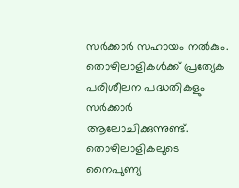സര്‍ക്കാര്‍ സഹായം നല്‍കും. തൊഴിലാളികള്‍ക്ക് പ്രത്യേക പരിശീലന പദ്ധതികളും സര്‍ക്കാര്‍ ആലോചിക്കുന്നുണ്ട്. തൊഴിലാളികലുടെ നൈപുണ്യ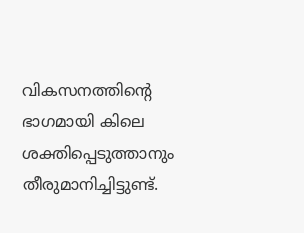വികസനത്തിന്റെ ഭാഗമായി കിലെ ശക്തിപ്പെടുത്താനും തീരുമാനിച്ചിട്ടുണ്ട്.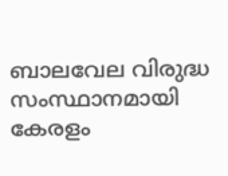ബാലവേല വിരുദ്ധ സംസ്ഥാനമായി കേരളം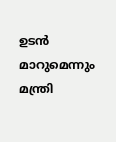ഉടന്‍ മാറുമെന്നും മന്ത്രി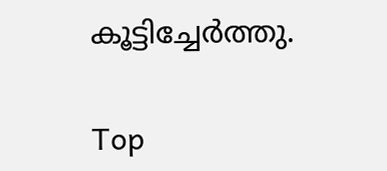കൂട്ടിച്ചേര്‍ത്തു.

Top